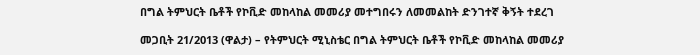በግል ትምህርት ቤቶች የኮቪድ መከላከል መመሪያ መተግበሩን ለመመልከት ድንገተኛ ቅኝት ተደረገ

መጋቢት 21/2013 (ዋልታ) – የትምህርት ሚኒስቴር በግል ትምህርት ቤቶች የኮቪድ መከላከል መመሪያ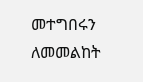መተግበሩን ለመመልከት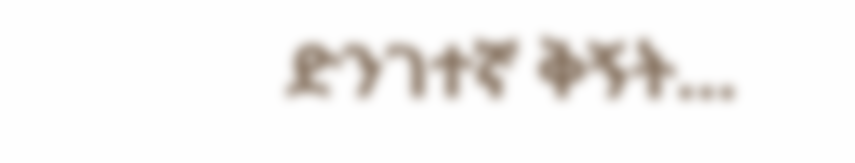ድንገተኛ ቅኝት…